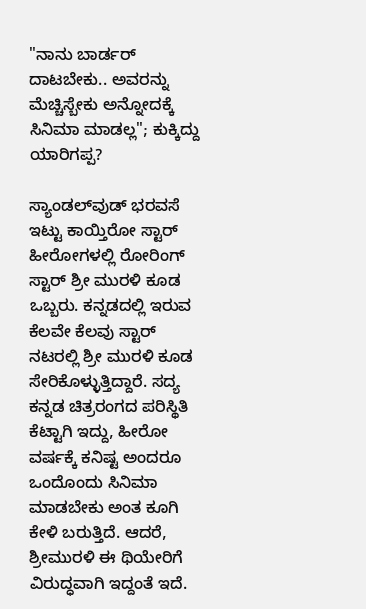"ನಾನು ಬಾರ್ಡರ್ ದಾಟಬೇಕು.. ಅವರನ್ನು ಮೆಚ್ಚಿಸ್ಬೇಕು ಅನ್ನೋದಕ್ಕೆ ಸಿನಿಮಾ ಮಾಡಲ್ಲ"; ಕುಕ್ಕಿದ್ದು ಯಾರಿಗಪ್ಪ?

ಸ್ಯಾಂಡಲ್‌ವುಡ್‌ ಭರವಸೆ ಇಟ್ಟು ಕಾಯ್ತಿರೋ ಸ್ಟಾರ್ ಹೀರೋಗಳಲ್ಲಿ ರೋರಿಂಗ್ ಸ್ಟಾರ್ ಶ್ರೀ ಮುರಳಿ ಕೂಡ ಒಬ್ಬರು. ಕನ್ನಡದಲ್ಲಿ ಇರುವ ಕೆಲವೇ ಕೆಲವು ಸ್ಟಾರ್ ನಟರಲ್ಲಿ ಶ್ರೀ ಮುರಳಿ ಕೂಡ ಸೇರಿಕೊಳ್ಳುತ್ತಿದ್ದಾರೆ. ಸದ್ಯ ಕನ್ನಡ ಚಿತ್ರರಂಗದ ಪರಿಸ್ಥಿತಿ ಕೆಟ್ಟಾಗಿ ಇದ್ದು, ಹೀರೋ ವರ್ಷಕ್ಕೆ ಕನಿಷ್ಟ ಅಂದರೂ ಒಂದೊಂದು ಸಿನಿಮಾ ಮಾಡಬೇಕು ಅಂತ ಕೂಗಿ ಕೇಳಿ ಬರುತ್ತಿದೆ. ಆದರೆ, ಶ್ರೀಮುರಳಿ ಈ ಥಿಯೇರಿಗೆ ವಿರುದ್ಧವಾಗಿ ಇದ್ದಂತೆ ಇದೆ.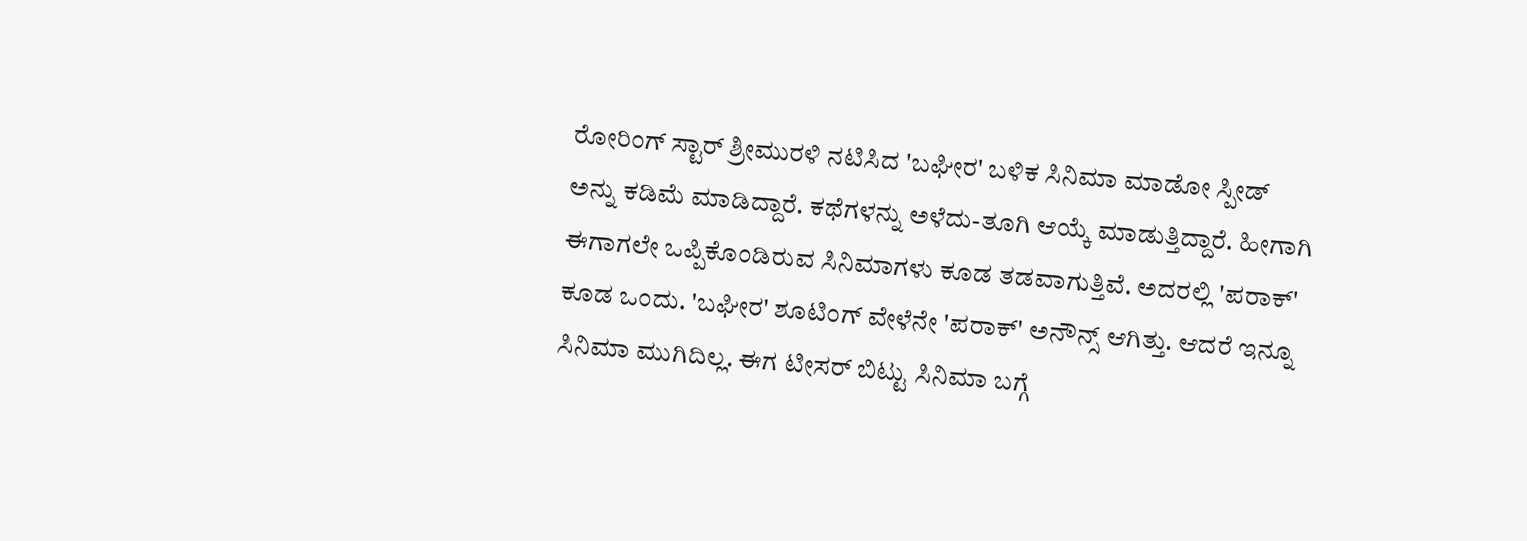ರೋರಿಂಗ್ ಸ್ಟಾರ್ ಶ್ರೀಮುರಳಿ ನಟಿಸಿದ 'ಬಘೀರ' ಬಳಿಕ ಸಿನಿಮಾ ಮಾಡೋ ಸ್ಪೀಡ್ ಅನ್ನು ಕಡಿಮೆ ಮಾಡಿದ್ದಾರೆ. ಕಥೆಗಳನ್ನು ಅಳೆದು-ತೂಗಿ ಆಯ್ಕೆ ಮಾಡುತ್ತಿದ್ದಾರೆ. ಹೀಗಾಗಿ ಈಗಾಗಲೇ ಒಪ್ಪಿಕೊಂಡಿರುವ ಸಿನಿಮಾಗಳು ಕೂಡ ತಡವಾಗುತ್ತಿವೆ. ಅದರಲ್ಲಿ 'ಪರಾಕ್' ಕೂಡ ಒಂದು. 'ಬಘೀರ' ಶೂಟಿಂಗ್ ವೇಳೆನೇ 'ಪರಾಕ್' ಅನೌನ್ಸ್ ಆಗಿತ್ತು. ಆದರೆ ಇನ್ನೂ ಸಿನಿಮಾ ಮುಗಿದಿಲ್ಲ. ಈಗ ಟೀಸರ್ ಬಿಟ್ಟು ಸಿನಿಮಾ ಬಗ್ಗೆ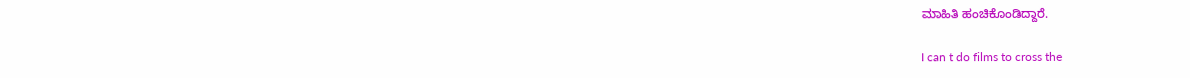ಮಾಹಿತಿ ಹಂಚಿಕೊಂಡಿದ್ದಾರೆ.

I can t do films to cross the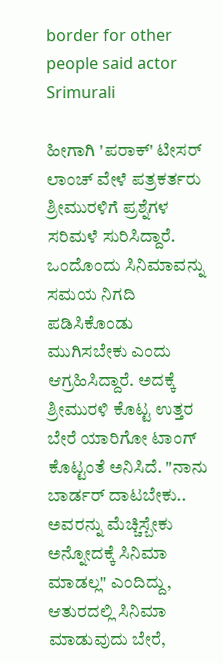border for other people said actor Srimurali

ಹೀಗಾಗಿ 'ಪರಾಕ್' ಟೀಸರ್ ಲಾಂಚ್ ವೇಳೆ ಪತ್ರಕರ್ತರು ಶ್ರೀಮುರಳಿಗೆ ಪ್ರಶ್ನೆಗಳ ಸರಿಮಳೆ ಸುರಿಸಿದ್ದಾರೆ. ಒಂದೊಂದು ಸಿನಿಮಾವನ್ನು ಸಮಯ ನಿಗದಿ ಪಡಿಸಿಕೊಂಡು ಮುಗಿಸಬೇಕು ಎಂದು ಆಗ್ರಹಿಸಿದ್ದಾರೆ. ಅದಕ್ಕೆ ಶ್ರೀಮುರಳಿ ಕೊಟ್ಟ ಉತ್ತರ ಬೇರೆ ಯಾರಿಗೋ ಟಾಂಗ್ ಕೊಟ್ಟಂತೆ ಅನಿಸಿದೆ. "ನಾನು ಬಾರ್ಡರ್ ದಾಟಬೇಕು.. ಅವರನ್ನು ಮೆಚ್ಚಿಸ್ಬೇಕು ಅನ್ನೋದಕ್ಕೆ ಸಿನಿಮಾ ಮಾಡಲ್ಲ" ಎಂದಿದ್ದು, ಆತುರದಲ್ಲಿ ಸಿನಿಮಾ ಮಾಡುವುದು ಬೇರೆ,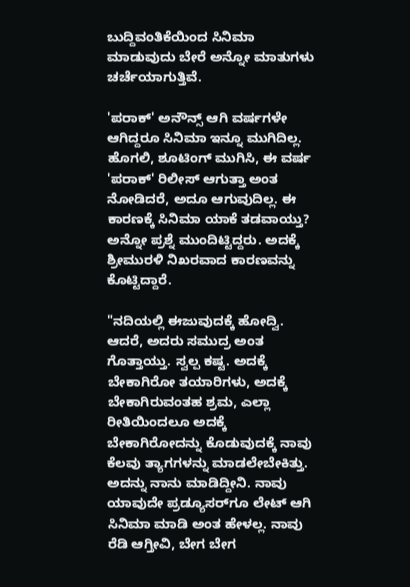ಬುದ್ದಿವಂತಿಕೆಯಿಂದ ಸಿನಿಮಾ ಮಾಡುವುದು ಬೇರೆ ಅನ್ನೋ ಮಾತುಗಳು ಚರ್ಚೆಯಾಗುತ್ತಿವೆ.

'ಪರಾಕ್' ಅನೌನ್ಸ್ ಆಗಿ ವರ್ಷಗಳೇ ಆಗಿದ್ದರೂ ಸಿನಿಮಾ ಇನ್ನೂ ಮುಗಿದಿಲ್ಲ. ಹೊಗಲಿ, ಶೂಟಿಂಗ್ ಮುಗಿಸಿ, ಈ ವರ್ಷ 'ಪರಾಕ್' ರಿಲೀಸ್ ಆಗುತ್ತಾ ಅಂತ ನೋಡಿದರೆ, ಅದೂ ಆಗುವುದಿಲ್ಲ. ಈ ಕಾರಣಕ್ಕೆ ಸಿನಿಮಾ ಯಾಕೆ ತಡವಾಯ್ತು? ಅನ್ನೋ ಪ್ರಶ್ನೆ ಮುಂದಿಟ್ಟಿದ್ದರು. ಅದಕ್ಕೆ ಶ್ರೀಮುರಳಿ ನಿಖರವಾದ ಕಾರಣವನ್ನು ಕೊಟ್ಟಿದ್ದಾರೆ.

"ನದಿಯಲ್ಲಿ ಈಜುವುದಕ್ಕೆ ಹೋದ್ವಿ. ಆದರೆ, ಅದರು ಸಮುದ್ರ ಅಂತ ಗೊತ್ತಾಯ್ತು. ಸ್ವಲ್ಪ ಕಷ್ಟ. ಅದಕ್ಕೆ ಬೇಕಾಗಿರೋ ತಯಾರಿಗಳು, ಅದಕ್ಕೆ ಬೇಕಾಗಿರುವಂತಹ ಶ್ರಮ, ಎಲ್ಲಾ ರೀತಿಯಿಂದಲೂ ಅದಕ್ಕೆ ಬೇಕಾಗಿರೋದನ್ನು ಕೊಡುವುದಕ್ಕೆ ನಾವು ಕೆಲವು ತ್ಯಾಗಗಳನ್ನು ಮಾಡಲೇಬೇಕಿತ್ತು. ಅದನ್ನು ನಾನು ಮಾಡಿದ್ದೀನಿ. ನಾವು ಯಾವುದೇ ಪ್ರಡ್ಯೂಸರ್‌ಗೂ ಲೇಟ್‌ ಆಗಿ ಸಿನಿಮಾ ಮಾಡಿ ಅಂತ ಹೇಳಲ್ಲ. ನಾವು ರೆಡಿ ಆಗ್ತೀವಿ, ಬೇಗ ಬೇಗ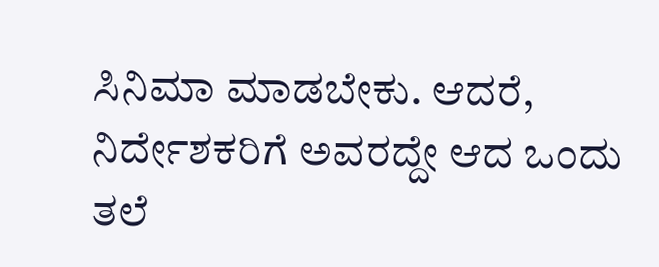ಸಿನಿಮಾ ಮಾಡಬೇಕು. ಆದರೆ, ನಿರ್ದೇಶಕರಿಗೆ ಅವರದ್ದೇ ಆದ ಒಂದು ತಲೆ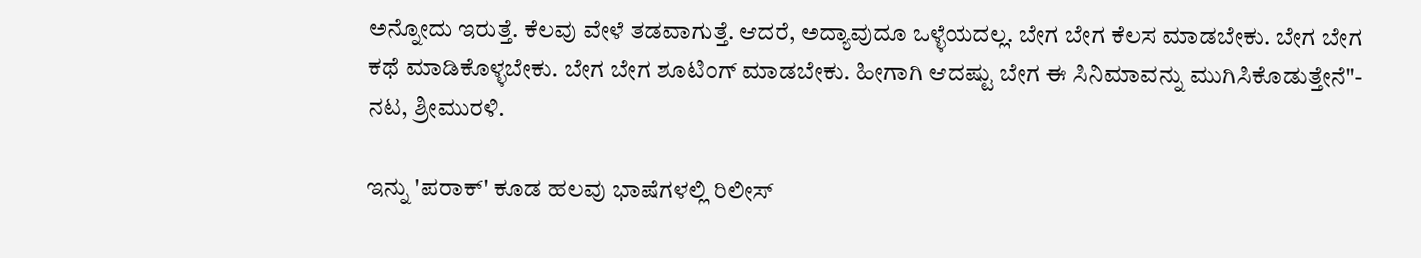ಅನ್ನೋದು ಇರುತ್ತೆ. ಕೆಲವು ವೇಳೆ ತಡವಾಗುತ್ತೆ. ಆದರೆ, ಅದ್ಯಾವುದೂ ಒಳ್ಳೆಯದಲ್ಲ. ಬೇಗ ಬೇಗ ಕೆಲಸ ಮಾಡಬೇಕು. ಬೇಗ ಬೇಗ ಕಥೆ ಮಾಡಿಕೊಳ್ಳಬೇಕು. ಬೇಗ ಬೇಗ ಶೂಟಿಂಗ್ ಮಾಡಬೇಕು. ಹೀಗಾಗಿ ಆದಷ್ಟು ಬೇಗ ಈ ಸಿನಿಮಾವನ್ನು ಮುಗಿಸಿಕೊಡುತ್ತೇನೆ"- ನಟ, ಶ್ರೀಮುರಳಿ.

ಇನ್ನು 'ಪರಾಕ್' ಕೂಡ ಹಲವು ಭಾಷೆಗಳಲ್ಲಿ ರಿಲೀಸ್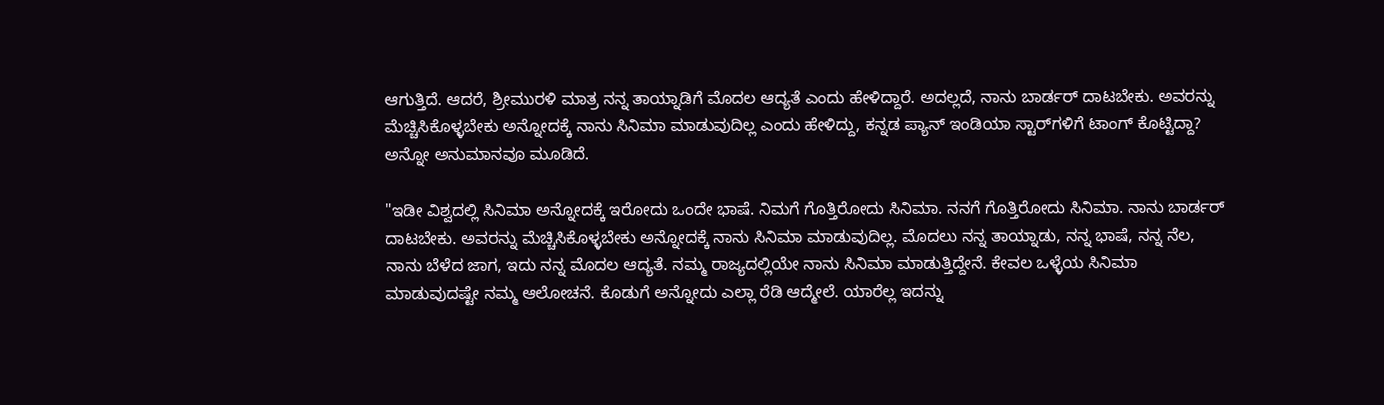ಆಗುತ್ತಿದೆ. ಆದರೆ, ಶ್ರೀಮುರಳಿ ಮಾತ್ರ ನನ್ನ ತಾಯ್ನಾಡಿಗೆ ಮೊದಲ ಆದ್ಯತೆ ಎಂದು ಹೇಳಿದ್ದಾರೆ. ಅದಲ್ಲದೆ, ನಾನು ಬಾರ್ಡರ್ ದಾಟಬೇಕು. ಅವರನ್ನು ಮೆಚ್ಚಿಸಿಕೊಳ್ಳಬೇಕು ಅನ್ನೋದಕ್ಕೆ ನಾನು ಸಿನಿಮಾ ಮಾಡುವುದಿಲ್ಲ ಎಂದು ಹೇಳಿದ್ದು, ಕನ್ನಡ ಪ್ಯಾನ್ ಇಂಡಿಯಾ ಸ್ಟಾರ್‌ಗಳಿಗೆ ಟಾಂಗ್ ಕೊಟ್ಟಿದ್ದಾ? ಅನ್ನೋ ಅನುಮಾನವೂ ಮೂಡಿದೆ.

"ಇಡೀ ವಿಶ್ವದಲ್ಲಿ ಸಿನಿಮಾ ಅನ್ನೋದಕ್ಕೆ ಇರೋದು ಒಂದೇ ಭಾಷೆ. ನಿಮಗೆ ಗೊತ್ತಿರೋದು ಸಿನಿಮಾ. ನನಗೆ ಗೊತ್ತಿರೋದು ಸಿನಿಮಾ. ನಾನು ಬಾರ್ಡರ್ ದಾಟಬೇಕು. ಅವರನ್ನು ಮೆಚ್ಚಿಸಿಕೊಳ್ಳಬೇಕು ಅನ್ನೋದಕ್ಕೆ ನಾನು ಸಿನಿಮಾ ಮಾಡುವುದಿಲ್ಲ. ಮೊದಲು ನನ್ನ ತಾಯ್ನಾಡು, ನನ್ನ ಭಾಷೆ, ನನ್ನ ನೆಲ, ನಾನು ಬೆಳೆದ ಜಾಗ, ಇದು ನನ್ನ ಮೊದಲ ಆದ್ಯತೆ. ನಮ್ಮ ರಾಜ್ಯದಲ್ಲಿಯೇ ನಾನು ಸಿನಿಮಾ ಮಾಡುತ್ತಿದ್ದೇನೆ. ಕೇವಲ ಒಳ್ಳೆಯ ಸಿನಿಮಾ ಮಾಡುವುದಷ್ಟೇ ನಮ್ಮ ಆಲೋಚನೆ. ಕೊಡುಗೆ ಅನ್ನೋದು ಎಲ್ಲಾ ರೆಡಿ ಆದ್ಮೇಲೆ. ಯಾರೆಲ್ಲ ಇದನ್ನು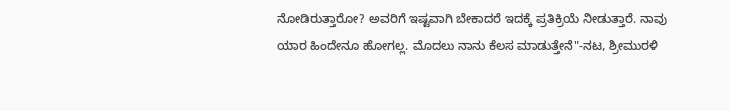ನೋಡಿರುತ್ತಾರೋ? ಅವರಿಗೆ ಇಷ್ಟವಾಗಿ ಬೇಕಾದರೆ ಇದಕ್ಕೆ ಪ್ರತಿಕ್ರಿಯೆ ನೀಡುತ್ತಾರೆ. ನಾವು ಯಾರ ಹಿಂದೇನೂ ಹೋಗಲ್ಲ. ಮೊದಲು ನಾನು ಕೆಲಸ ಮಾಡುತ್ತೇನೆ"-ನಟ, ಶ್ರೀಮುರಳಿ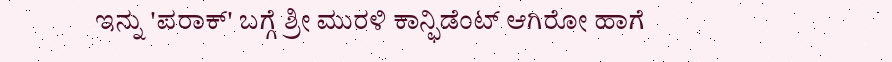ಇನ್ನು 'ಪರಾಕ್' ಬಗ್ಗೆ ಶ್ರೀ ಮುರಳಿ ಕಾನ್ಫಿಡೆಂಟ್ ಆಗಿರೋ ಹಾಗೆ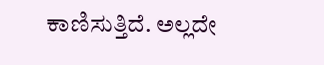ಕಾಣಿಸುತ್ತಿದೆ. ಅಲ್ಲದೇ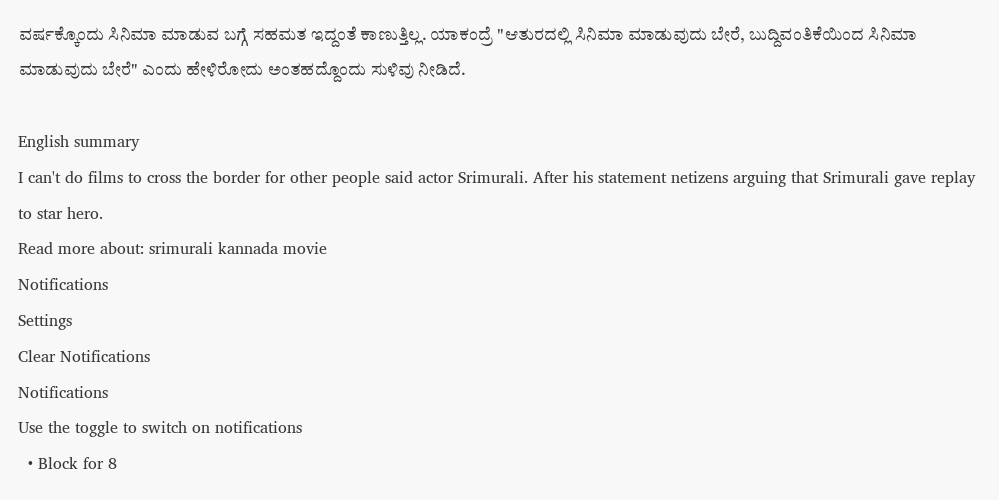ವರ್ಷಕ್ಕೊಂದು ಸಿನಿಮಾ ಮಾಡುವ ಬಗ್ಗೆ ಸಹಮತ ಇದ್ದಂತೆ ಕಾಣುತ್ತಿಲ್ಲ. ಯಾಕಂದ್ರೆ "ಆತುರದಲ್ಲಿ ಸಿನಿಮಾ ಮಾಡುವುದು ಬೇರೆ, ಬುದ್ದಿವಂತಿಕೆಯಿಂದ ಸಿನಿಮಾ ಮಾಡುವುದು ಬೇರೆ" ಎಂದು ಹೇಳಿರೋದು ಅಂತಹದ್ದೊಂದು ಸುಳಿವು ನೀಡಿದೆ.

English summary
I can't do films to cross the border for other people said actor Srimurali. After his statement netizens arguing that Srimurali gave replay to star hero.
Read more about: srimurali kannada movie
Notifications
Settings
Clear Notifications
Notifications
Use the toggle to switch on notifications
  • Block for 8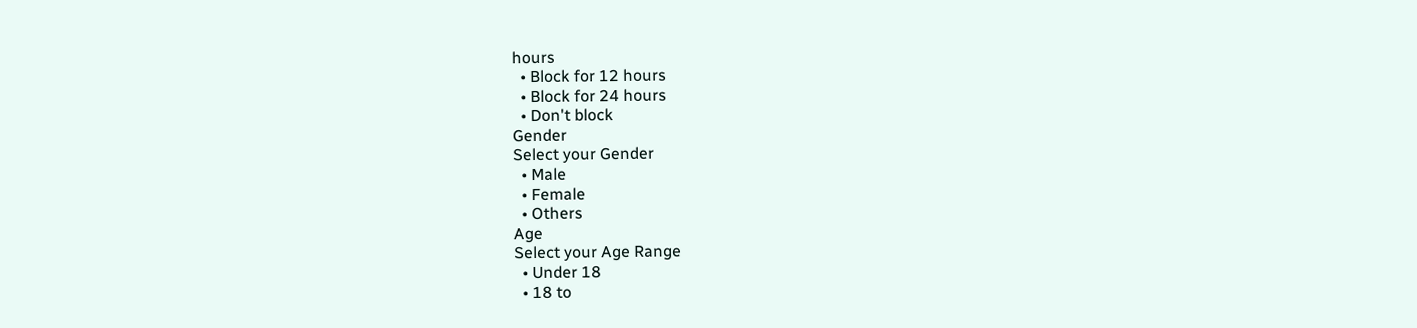hours
  • Block for 12 hours
  • Block for 24 hours
  • Don't block
Gender
Select your Gender
  • Male
  • Female
  • Others
Age
Select your Age Range
  • Under 18
  • 18 to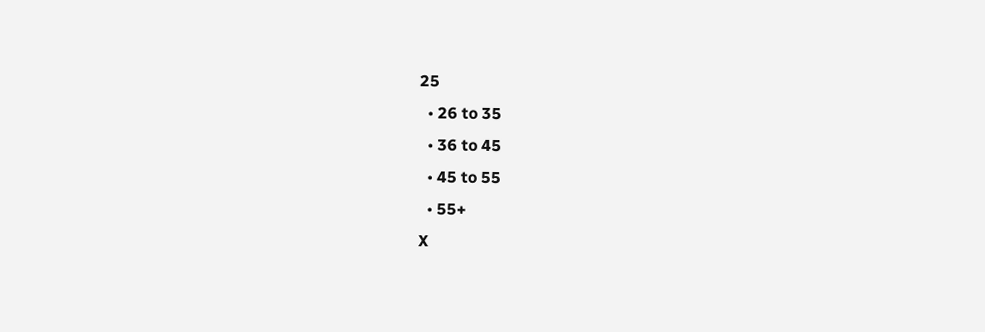25
  • 26 to 35
  • 36 to 45
  • 45 to 55
  • 55+
X